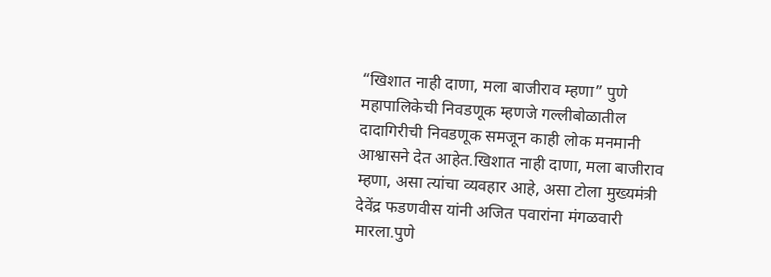“खिशात नाही दाणा, मला बाजीराव म्हणा” पुणे महापालिकेची निवडणूक म्हणजे गल्लीबोळातील दादागिरीची निवडणूक समजून काही लोक मनमानी आश्वासने देत आहेत.खिशात नाही दाणा, मला बाजीराव म्हणा, असा त्यांचा व्यवहार आहे, असा टोला मुख्यमंत्री देवेंद्र फडणवीस यांनी अजित पवारांना मंगळवारी मारला.पुणे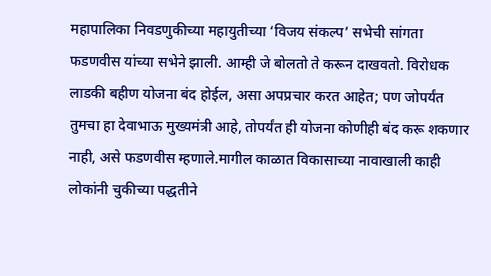महापालिका निवडणुकीच्या महायुतीच्या ‘विजय संकल्प’ सभेची सांगता फडणवीस यांच्या सभेने झाली. आम्ही जे बोलतो ते करून दाखवतो. विरोधक लाडकी बहीण योजना बंद होईल, असा अपप्रचार करत आहेत; पण जोपर्यंत तुमचा हा देवाभाऊ मुख्यमंत्री आहे, तोपर्यंत ही योजना कोणीही बंद करू शकणार नाही, असे फडणवीस म्हणाले.मागील काळात विकासाच्या नावाखाली काही लोकांनी चुकीच्या पद्धतीने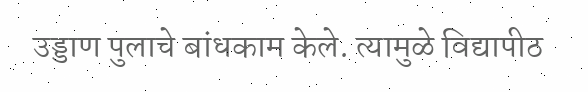उड्डाण पुलाचे बांधकाम केले. त्यामुळे विद्यापीठ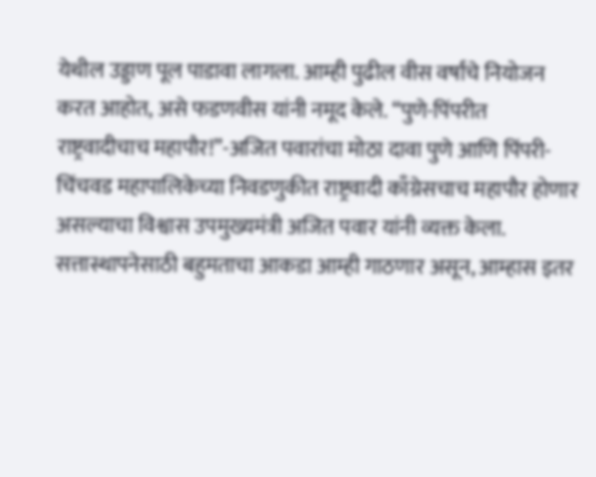येथील उड्डाण पूल पाडावा लागला. आम्ही पुढील वीस वर्षांचे नियोजन करत आहोत, असे फडणवीस यांनी नमूद केले. “पुणे-पिंपरीत राष्ट्रवादीचाच महापौर!”-अजित पवारांचा मोठा दावा पुणे आणि पिंपरी- चिंचवड महापालिकेच्या निवडणुकीत राष्ट्रवादी काँग्रेसचाच महापौर होणार असल्याचा विश्वास उपमुख्यमंत्री अजित पवार यांनी व्यक्त केला. सत्तास्थापनेसाठी बहुमताचा आकडा आम्ही गाठणार असून, आम्हास इतर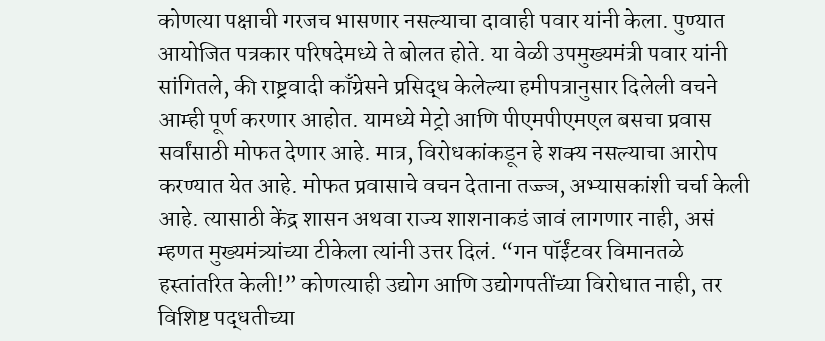कोणत्या पक्षाची गरजच भासणार नसल्याचा दावाही पवार यांनी केला. पुण्यात आयोजित पत्रकार परिषदेमध्ये ते बोलत होते. या वेळी उपमुख्यमंत्री पवार यांनी सांगितले, की राष्ट्रवादी काँग्रेसने प्रसिद्ध केलेल्या हमीपत्रानुसार दिलेली वचने आम्ही पूर्ण करणार आहोत. यामध्ये मेट्रो आणि पीएमपीएमएल बसचा प्रवास सर्वांसाठी मोफत देणार आहे. मात्र, विरोधकांकडून हे शक्य नसल्याचा आरोप करण्यात येत आहे. मोफत प्रवासाचे वचन देताना तज्ज्ञ, अभ्यासकांशी चर्चा केली आहे. त्यासाठी केंद्र शासन अथवा राज्य शाशनाकडं जावं लागणार नाही, असं म्हणत मुख्यमंत्र्यांच्या टीकेला त्यांनी उत्तर दिलं. “गन पॉईंटवर विमानतळे हस्तांतरित केली!” कोणत्याही उद्योग आणि उद्योगपतींच्या विरोधात नाही, तर विशिष्ट पद्धतीच्या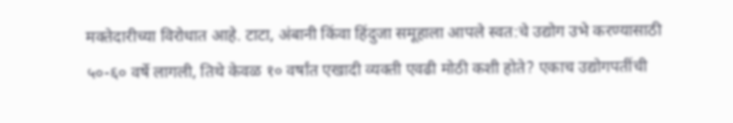मक्तेदारीच्या विरोधात आहे. टाटा, अंबानी किंवा हिंदुजा समूहाला आपले स्वत:चे उद्योग उभे करण्यासाठी ५०-६० वर्षे लागली, तिथे केवळ १० वर्षांत एखादी व्यक्ती एवढी मोठी कशी होते? एकाच उद्योगपतींची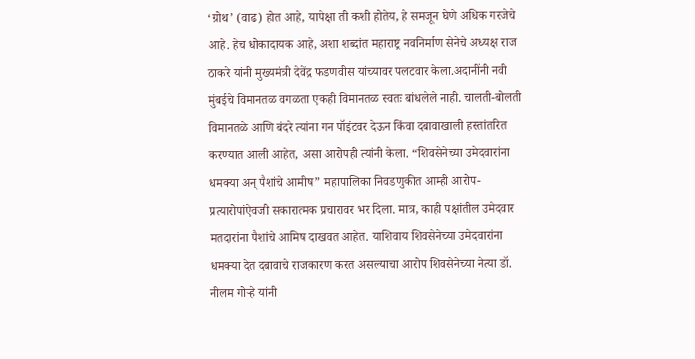‘ग्रोथ’ (वाढ) होत आहे, यापेक्षा ती कशी होतेय, हे समजून घेणे अधिक गरजेचे आहे. हेच धोकादायक आहे, अशा शब्दांत महाराष्ट्र नवनिर्माण सेनेचे अध्यक्ष राज ठाकरे यांनी मुख्यमंत्री देवेंद्र फडणवीस यांच्यावर पलटवार केला.अदानींनी नवी मुंबईचे विमानतळ वगळता एकही विमानतळ स्वतः बांधलेले नाही. चालती-बोलती विमानतळे आणि बंदरे त्यांना गन पॉइंटवर देऊन किंवा दबावाखाली हस्तांतरित करण्यात आली आहेत, असा आरोपही त्यांनी केला. “शिवसेनेच्या उमेदवारांना धमक्या अन् पैशांचे आमीष” महापालिका निवडणुकीत आम्ही आरोप- प्रत्यारोपांऐवजी सकारात्मक प्रचारावर भर दिला. मात्र, काही पक्षांतील उमेदवार मतदारांना पैशांचे आमिष दाखवत आहेत. याशिवाय शिवसेनेच्या उमेदवारांना धमक्या देत दबावाचे राजकारण करत असल्याचा आरोप शिवसेनेच्या नेत्या डॉ. नीलम गोऱ्हे यांनी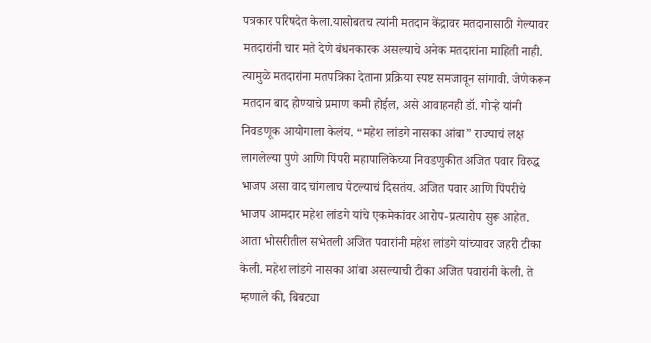पत्रकार परिषदेत केला.यासोबतच त्यांनी मतदान केंद्रावर मतदानासाठी गेल्यावर मतदारांनी चार मते देणे बंधनकारक असल्याचे अनेक मतदारांना माहिती नाही. त्यामुळे मतदारांना मतपत्रिका देताना प्रक्रिया स्पष्ट समजावून सांगावी. जेणेकरून मतदान बाद होण्याचे प्रमाण कमी होईल, असे आवाहनही डॉ. गोऱ्हे यांनी निवडणूक आयोगाला केलंय. “महेश लांडगे नासका आंबा” राज्याचं लक्ष लागलेल्या पुणे आणि पिंपरी महापालिकेच्या निवडणुकीत अजित पवार विरुद्ध भाजप असा वाद चांगलाच पेटल्याचं दिसतंय. अजित पवार आणि पिंपरीचे भाजप आमदार महेश लांडगे यांचे एकमेकांवर आरोप-प्रत्यारोप सुरू आहेत. आता भोसरीतील सभेतली अजित पवारांनी महेश लांडगे यांच्यावर जहरी टीका केली. महेश लांडगे नासका आंबा असल्याची टीका अजित पवारांनी केली. ते म्हणाले की, बिबट्या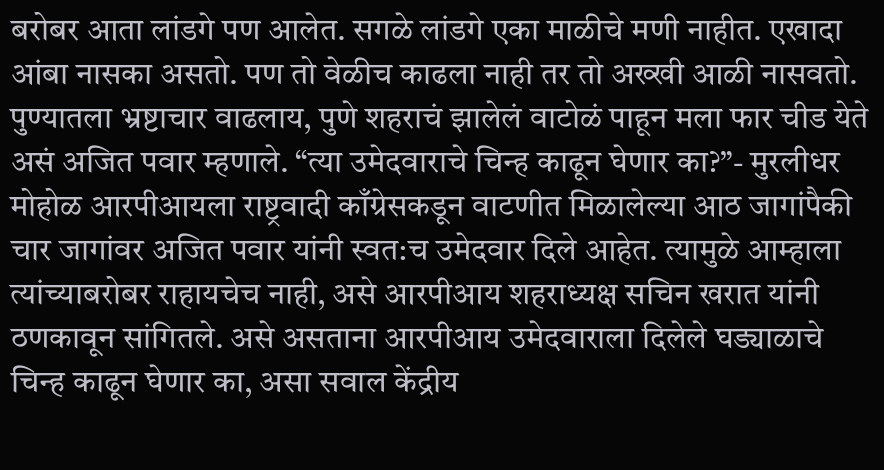बरोबर आता लांडगे पण आलेत. सगळे लांडगे एका माळीचे मणी नाहीत. एखादा आंबा नासका असतो. पण तो वेळीच काढला नाही तर तो अख्खी आळी नासवतो. पुण्यातला भ्रष्टाचार वाढलाय, पुणे शहराचं झालेलं वाटोळं पाहून मला फार चीड येते असं अजित पवार म्हणाले. “त्या उमेदवाराचे चिन्ह काढून घेणार का?”- मुरलीधर मोहोळ आरपीआयला राष्ट्रवादी काँग्रेसकडून वाटणीत मिळालेल्या आठ जागांपैकी चार जागांवर अजित पवार यांनी स्वत:च उमेदवार दिले आहेत. त्यामुळे आम्हाला त्यांच्याबरोबर राहायचेच नाही, असे आरपीआय शहराध्यक्ष सचिन खरात यांनी ठणकावून सांगितले. असे असताना आरपीआय उमेदवाराला दिलेले घड्याळाचे चिन्ह काढून घेणार का, असा सवाल केंद्रीय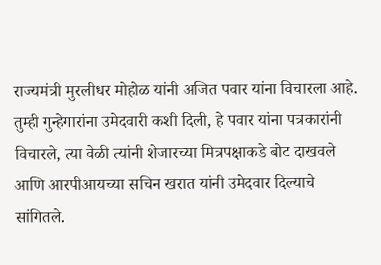राज्यमंत्री मुरलीधर मोहोळ यांनी अजित पवार यांना विचारला आहे. तुम्ही गुन्हेगारांना उमेदवारी कशी दिली, हे पवार यांना पत्रकारांनी विचारले, त्या वेळी त्यांनी शेजारच्या मित्रपक्षाकडे बोट दाखवले आणि आरपीआयच्या सचिन खरात यांनी उमेदवार दिल्याचे सांगितले.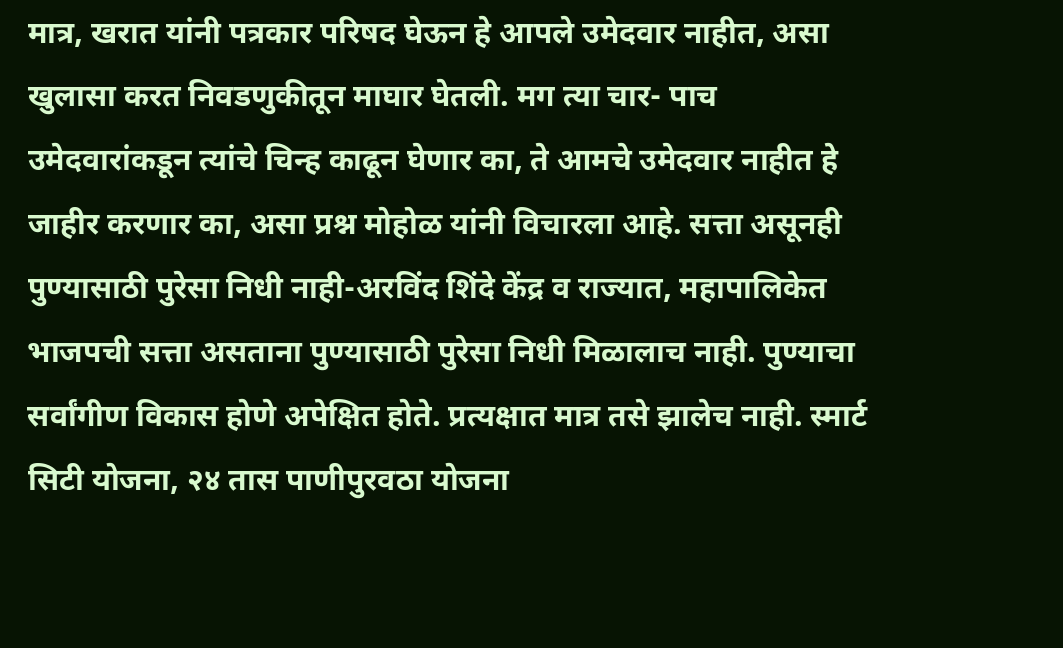मात्र, खरात यांनी पत्रकार परिषद घेऊन हे आपले उमेदवार नाहीत, असा खुलासा करत निवडणुकीतून माघार घेतली. मग त्या चार- पाच उमेदवारांकडून त्यांचे चिन्ह काढून घेणार का, ते आमचे उमेदवार नाहीत हे जाहीर करणार का, असा प्रश्न मोहोळ यांनी विचारला आहे. सत्ता असूनही पुण्यासाठी पुरेसा निधी नाही-अरविंद शिंदे केंद्र व राज्यात, महापालिकेत भाजपची सत्ता असताना पुण्यासाठी पुरेसा निधी मिळालाच नाही. पुण्याचा सर्वांगीण विकास होणे अपेक्षित होते. प्रत्यक्षात मात्र तसे झालेच नाही. स्मार्ट सिटी योजना, २४ तास पाणीपुरवठा योजना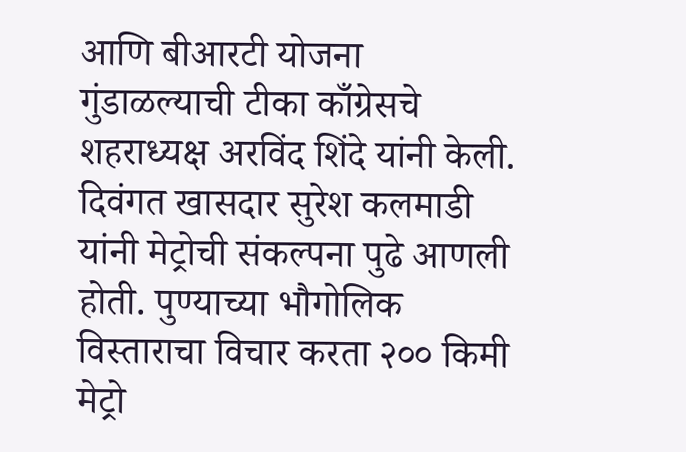आणि बीआरटी योजना गुंडाळल्याची टीका काँग्रेसचे शहराध्यक्ष अरविंद शिंदे यांनी केली. दिवंगत खासदार सुरेश कलमाडी यांनी मेट्रोची संकल्पना पुढे आणली होती. पुण्याच्या भौगोलिक विस्ताराचा विचार करता २०० किमी मेट्रो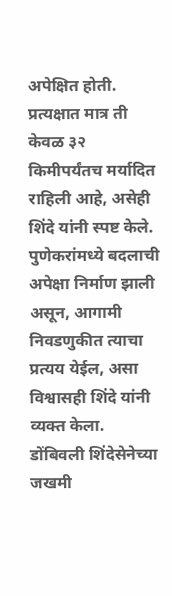अपेक्षित होती. प्रत्यक्षात मात्र ती केवळ ३२ किमीपर्यंतच मर्यादित राहिली आहे, असेही शिंदे यांनी स्पष्ट केले. पुणेकरांमध्ये बदलाची अपेक्षा निर्माण झाली असून, आगामी निवडणुकीत त्याचा प्रत्यय येईल, असा विश्वासही शिंदे यांनी व्यक्त केला. डोंबिवली शिंदेसेनेच्या जखमी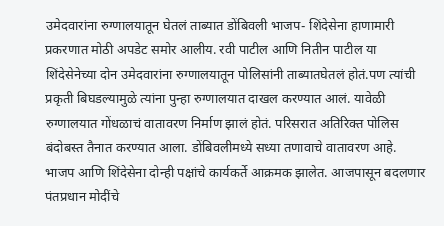उमेदवारांना रुग्णालयातून घेतलं ताब्यात डोंबिवली भाजप- शिंदेसेना हाणामारी प्रकरणात मोठी अपडेट समोर आलीय. रवी पाटील आणि नितीन पाटील या शिंदेसेनेच्या दोन उमेदवारांना रुग्णालयातून पोलिसांनी ताब्यातघेतलं होतं.पण त्यांची प्रकृती बिघडल्यामुळे त्यांना पुन्हा रुग्णालयात दाखल करण्यात आलं. यावेळी रुग्णालयात गोंधळाचं वातावरण निर्माण झालं होतं. परिसरात अतिरिक्त पोलिस बंदोबस्त तैनात करण्यात आला. डोंबिवलीमध्ये सध्या तणावाचे वातावरण आहे. भाजप आणि शिंदेसेना दोन्ही पक्षांचे कार्यकर्ते आक्रमक झालेत. आजपासून बदलणार पंतप्रधान मोदींचे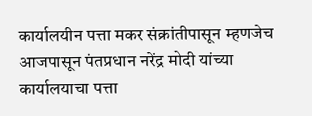कार्यालयीन पत्ता मकर संक्रांतीपासून म्हणजेच आजपासून पंतप्रधान नरेंद्र मोदी यांच्या कार्यालयाचा पत्ता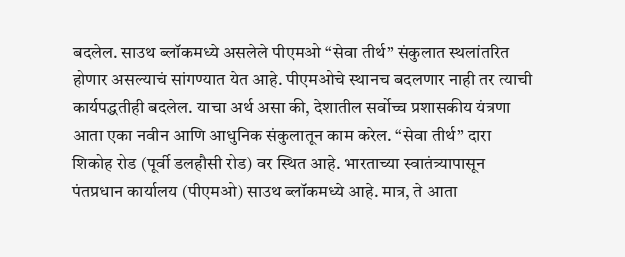बदलेल. साउथ ब्लॉकमध्ये असलेले पीएमओ “सेवा तीर्थ” संकुलात स्थलांतरित होणार असल्याचं सांगण्यात येत आहे. पीएमओचे स्थानच बदलणार नाही तर त्याची कार्यपद्धतीही बदलेल. याचा अर्थ असा की, देशातील सर्वोच्च प्रशासकीय यंत्रणा आता एका नवीन आणि आधुनिक संकुलातून काम करेल. “सेवा तीर्थ” दारा शिकोह रोड (पूर्वी डलहौसी रोड) वर स्थित आहे. भारताच्या स्वातंत्र्यापासून पंतप्रधान कार्यालय (पीएमओ) साउथ ब्लॉकमध्ये आहे. मात्र, ते आता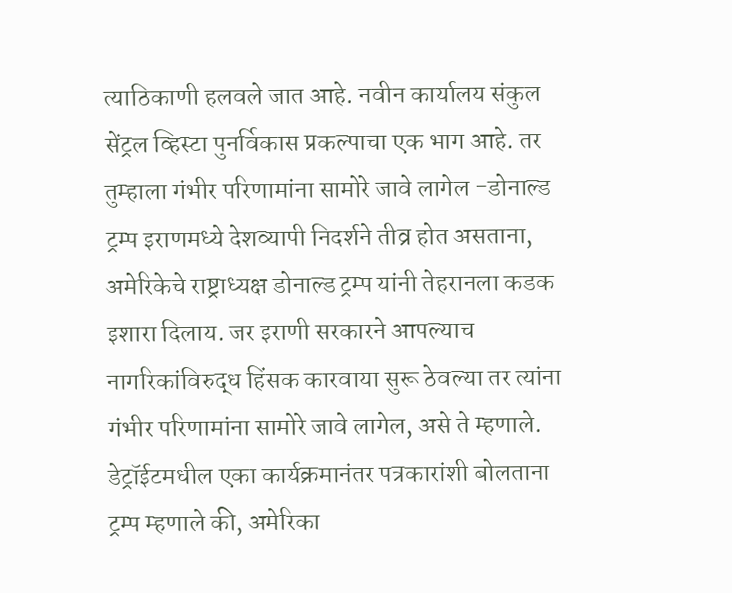त्याठिकाणी हलवले जात आहे. नवीन कार्यालय संकुल सेंट्रल व्हिस्टा पुनर्विकास प्रकल्पाचा एक भाग आहे. तर तुम्हाला गंभीर परिणामांना सामोरे जावे लागेल -डोनाल्ड ट्रम्प इराणमध्ये देशव्यापी निदर्शने तीव्र होत असताना, अमेरिकेचे राष्ट्राध्यक्ष डोनाल्ड ट्रम्प यांनी तेहरानला कडक इशारा दिलाय. जर इराणी सरकारने आपल्याच नागरिकांविरुद्ध हिंसक कारवाया सुरू ठेवल्या तर त्यांना गंभीर परिणामांना सामोरे जावे लागेल, असे ते म्हणाले. डेट्रॉईटमधील एका कार्यक्रमानंतर पत्रकारांशी बोलताना ट्रम्प म्हणाले की, अमेरिका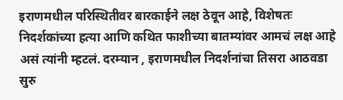इराणमधील परिस्थितीवर बारकाईने लक्ष ठेवून आहे, विशेषतः निदर्शकांच्या हत्या आणि कथित फाशीच्या बातम्यांवर आमचं लक्ष आहे असं त्यांनी म्हटलं. दरम्यान , इराणमधील निदर्शनांचा तिसरा आठवडा सुरु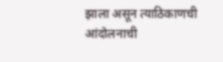झाला असून त्याठिकाणची आंदोलनाची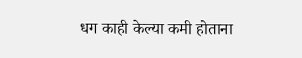धग काही केल्या कमी होताना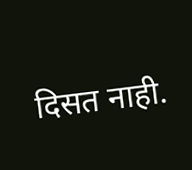दिसत नाही.